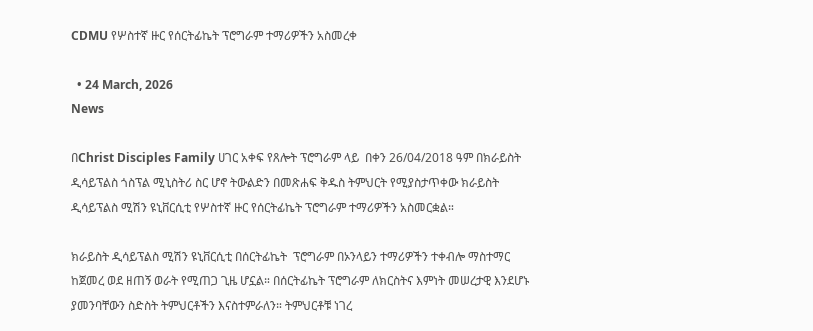CDMU የሦስተኛ ዙር የሰርትፊኬት ፕሮግራም ተማሪዎችን አስመረቀ

  • 24 March, 2026
News

በChrist Disciples Family ሀገር አቀፍ የጸሎት ፕሮግራም ላይ  በቀን 26/04/2018 ዓም በክራይስት ዲሳይፕልስ ጎስፕል ሚኒስትሪ ስር ሆኖ ትውልድን በመጽሐፍ ቅዱስ ትምህርት የሚያስታጥቀው ክራይስት ዲሳይፕልስ ሚሽን ዩኒቨርሲቲ የሦስተኛ ዙር የሰርትፊኬት ፕሮግራም ተማሪዎችን አስመርቋል።

ክራይስት ዲሳይፕልስ ሚሽን ዩኒቨርሲቲ በሰርትፊኬት  ፕሮግራም በኦንላይን ተማሪዎችን ተቀብሎ ማስተማር ከጀመረ ወደ ዘጠኝ ወራት የሚጠጋ ጊዜ ሆኗል። በሰርትፊኬት ፕሮግራም ለክርስትና እምነት መሠረታዊ እንደሆኑ ያመንባቸውን ስድስት ትምህርቶችን እናስተምራለን። ትምህርቶቹ ነገረ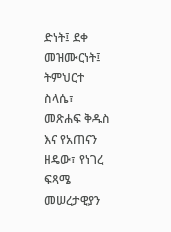ድነት፤ ደቀ መዝሙርነት፤ ትምህርተ ስላሴ፣ መጽሐፍ ቅዱስ እና የአጠናን ዘዴው፣ የነገረ ፍጻሜ መሠረታዊያን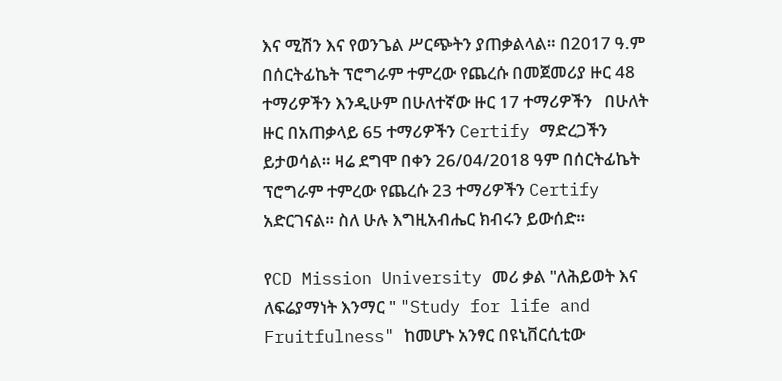እና ሚሽን እና የወንጌል ሥርጭትን ያጠቃልላል። በ2017 ዓ.ም በሰርትፊኬት ፕሮግራም ተምረው የጨረሱ በመጀመሪያ ዙር 48 ተማሪዎችን እንዲሁም በሁለተኛው ዙር 17 ተማሪዎችን   በሁለት ዙር በአጠቃላይ 65 ተማሪዎችን Certify ማድረጋችን ይታወሳል። ዛሬ ደግሞ በቀን 26/04/2018 ዓም በሰርትፊኬት ፕሮግራም ተምረው የጨረሱ 23 ተማሪዎችን Certify አድርገናል። ስለ ሁሉ እግዚአብሔር ክብሩን ይውሰድ።

የCD Mission University መሪ ቃል "ለሕይወት እና ለፍሬያማነት እንማር " "Study for life and Fruitfulness" ከመሆኑ አንፃር በዩኒቨርሲቲው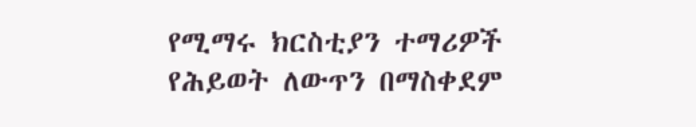የሚማሩ ክርስቲያን ተማሪዎች የሕይወት ለውጥን በማስቀደም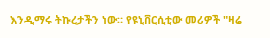እንዲማሩ ትኩረታችን ነው። የዩኒቨርሲቲው መሪዎች "ዛሬ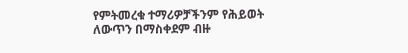የምትመረቁ ተማሪዎቻችንም የሕይወት ለውጥን በማስቀደም ብዙ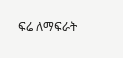ፍሬ ለማፍራት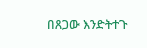በጸጋው እንድትተጉ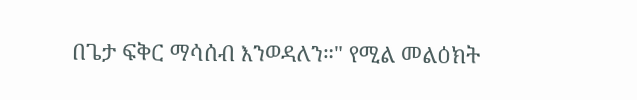በጌታ ፍቅር ማሳሰብ እንወዳለን።" የሚል መልዕክት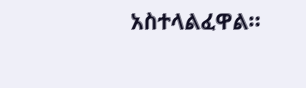አስተላልፈዋል።